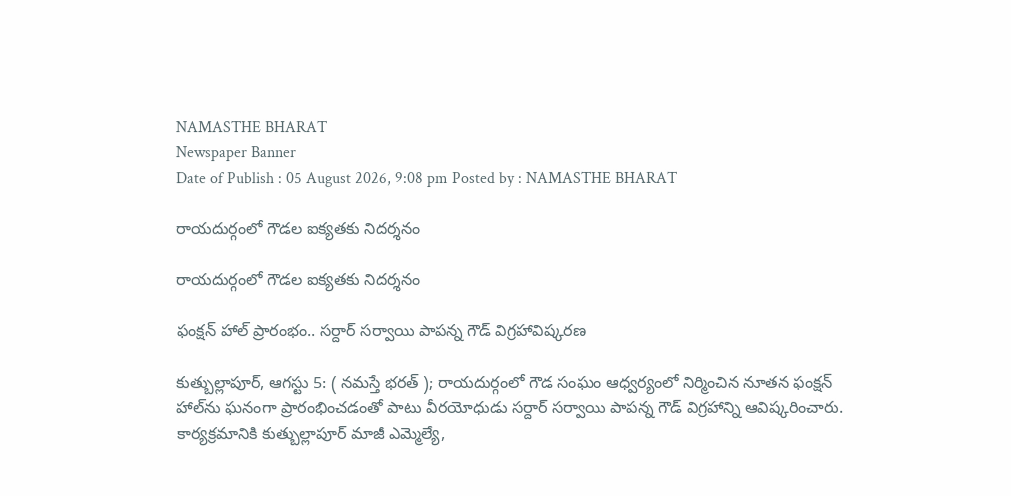NAMASTHE BHARAT
Newspaper Banner
Date of Publish : 05 August 2026, 9:08 pm Posted by : NAMASTHE BHARAT

రాయదుర్గంలో గౌడల ఐక్యతకు నిదర్శనం

రాయదుర్గంలో గౌడల ఐక్యతకు నిదర్శనం

ఫంక్షన్ హాల్ ప్రారంభం.. సర్దార్ సర్వాయి పాపన్న గౌడ్ విగ్రహావిష్కరణ

కుత్బుల్లాపూర్, ఆగస్టు 5: ( నమస్తే భరత్ ); రాయదుర్గంలో గౌడ సంఘం ఆధ్వర్యంలో నిర్మించిన నూతన ఫంక్షన్ హాల్‌ను ఘనంగా ప్రారంభించడంతో పాటు వీరయోధుడు సర్దార్ సర్వాయి పాపన్న గౌడ్ విగ్రహాన్ని ఆవిష్కరించారు. కార్యక్రమానికి కుత్బుల్లాపూర్ మాజీ ఎమ్మెల్యే,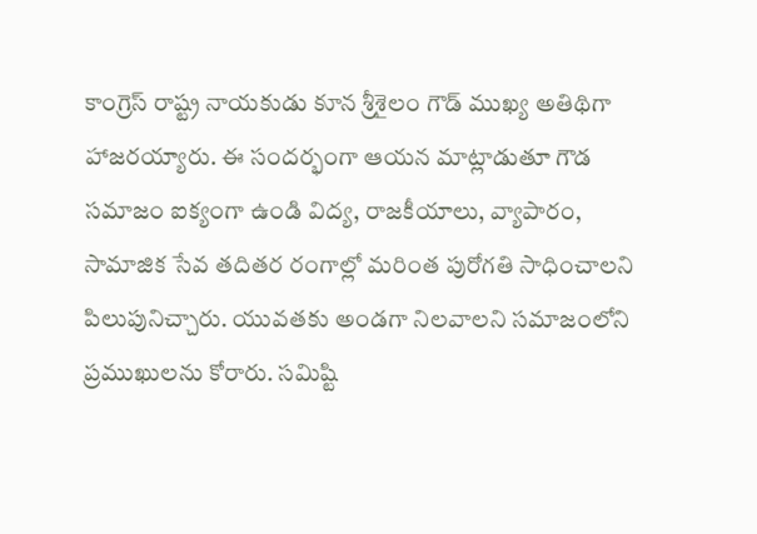కాంగ్రెస్ రాష్ట్ర నాయకుడు కూన శ్రీశైలం గౌడ్ ముఖ్య అతిథిగా హాజరయ్యారు. ఈ సందర్భంగా ఆయన మాట్లాడుతూ గౌడ సమాజం ఐక్యంగా ఉండి విద్య, రాజకీయాలు, వ్యాపారం, సామాజిక సేవ తదితర రంగాల్లో మరింత పురోగతి సాధించాలని పిలుపునిచ్చారు. యువతకు అండగా నిలవాలని సమాజంలోని ప్రముఖులను కోరారు. సమిష్టి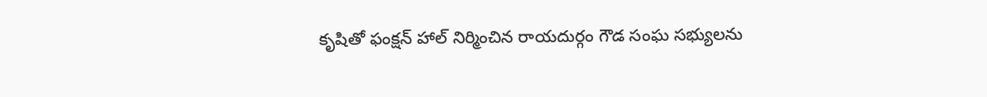కృషితో ఫంక్షన్ హాల్ నిర్మించిన రాయదుర్గం గౌడ సంఘ సభ్యులను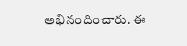అభినందించారు. ఈ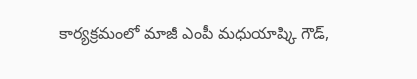కార్యక్రమంలో మాజీ ఎంపీ మధుయాష్కి గౌడ్,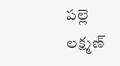పల్లె లక్ష్మణ్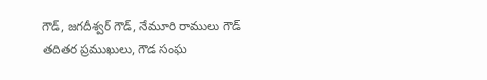గౌడ్, జగదీశ్వర్ గౌడ్, నేమూరి రాములు గౌడ్ తదితర ప్రముఖులు, గౌడ సంఘ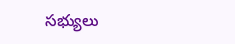సభ్యులు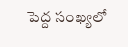పెద్ద సంఖ్యలో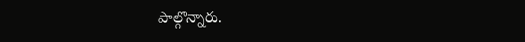పాల్గొన్నారు.